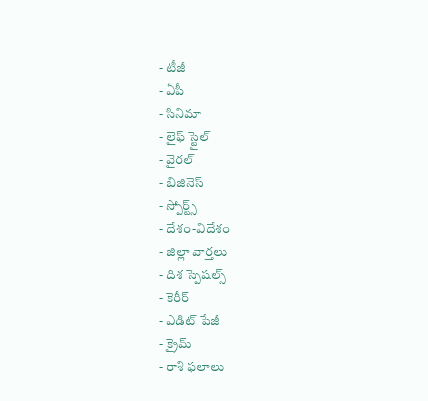- టీజీ
- ఏపీ
- సినిమా
- లైఫ్ స్టైల్
- వైరల్
- బిజినెస్
- స్పోర్ట్స్
- దేశం-విదేశం
- జిల్లా వార్తలు
- దిశ స్పెషల్స్
- కెరీర్
- ఎడిట్ పేజీ
- క్రైమ్
- రాశి ఫలాలు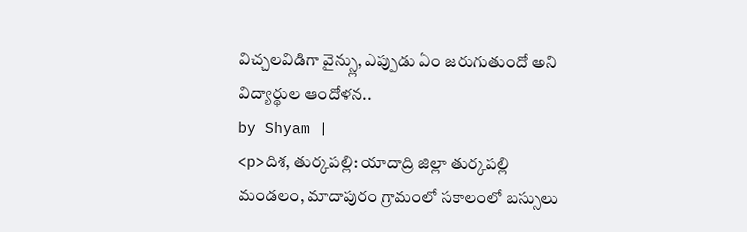విచ్చలవిడిగా వైన్స్లు, ఎప్పుడు ఏం జరుగుతుందో అని విద్యార్థుల ఆందోళన..
by Shyam |
<p>దిశ, తుర్కపల్లి: యాదాద్రి జిల్లా తుర్కపల్లి మండలం, మాదాపురం గ్రామంలో సకాలంలో బస్సులు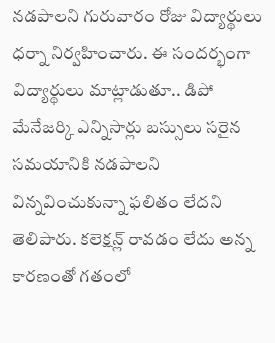నడపాలని గురువారం రోజు విద్యార్థులు ధర్నా నిర్వహించారు. ఈ సందర్భంగా విద్యార్థులు మాట్లాడుతూ.. డిపో మేనేజర్కి ఎన్నిసార్లు బస్సులు సరైన సమయానికి నడపాలని విన్నవించుకున్నా ఫలితం లేదని తెలిపారు. కలెక్షన్ల్ రావడం లేదు అన్న కారణంతో గతంలో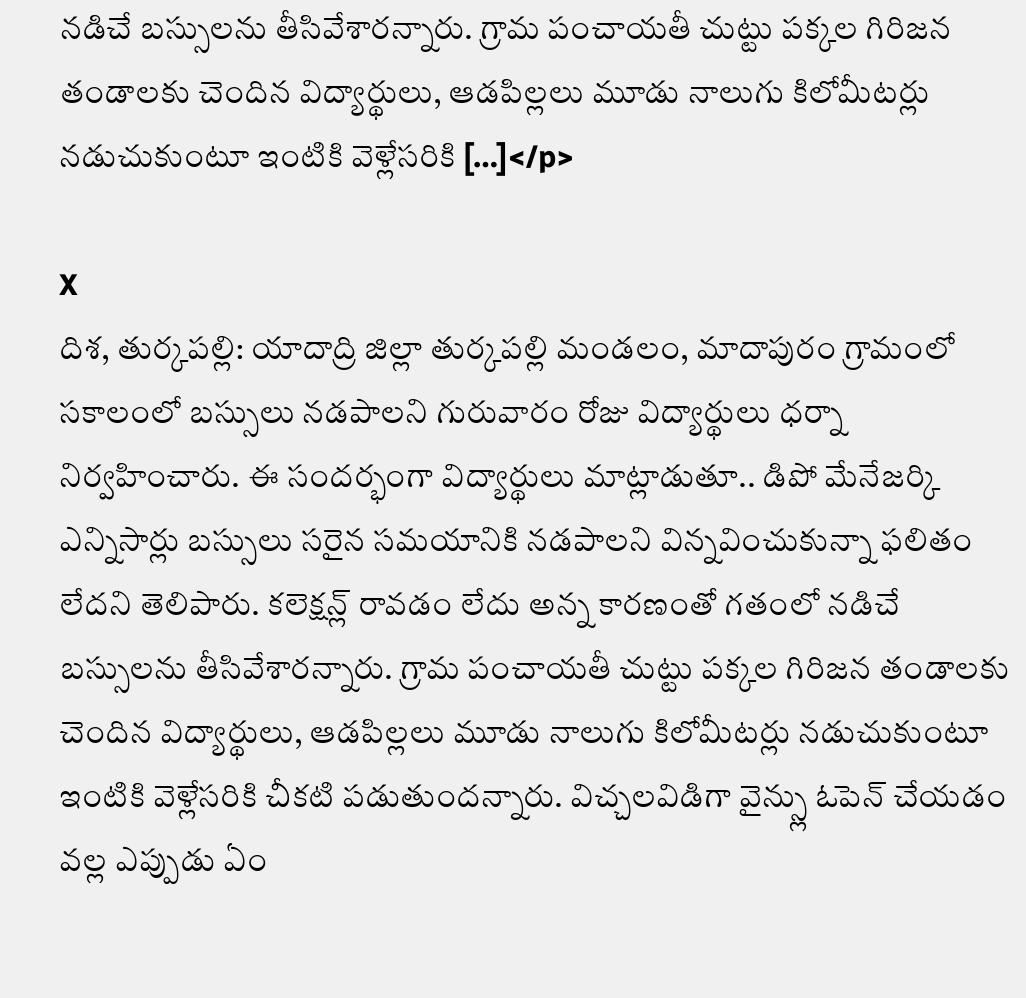నడిచే బస్సులను తీసివేశారన్నారు. గ్రామ పంచాయతీ చుట్టు పక్కల గిరిజన తండాలకు చెందిన విద్యార్థులు, ఆడపిల్లలు మూడు నాలుగు కిలోమీటర్లు నడుచుకుంటూ ఇంటికి వెళ్లేసరికి […]</p>

X
దిశ, తుర్కపల్లి: యాదాద్రి జిల్లా తుర్కపల్లి మండలం, మాదాపురం గ్రామంలో సకాలంలో బస్సులు నడపాలని గురువారం రోజు విద్యార్థులు ధర్నా నిర్వహించారు. ఈ సందర్భంగా విద్యార్థులు మాట్లాడుతూ.. డిపో మేనేజర్కి ఎన్నిసార్లు బస్సులు సరైన సమయానికి నడపాలని విన్నవించుకున్నా ఫలితం లేదని తెలిపారు. కలెక్షన్ల్ రావడం లేదు అన్న కారణంతో గతంలో నడిచే బస్సులను తీసివేశారన్నారు. గ్రామ పంచాయతీ చుట్టు పక్కల గిరిజన తండాలకు చెందిన విద్యార్థులు, ఆడపిల్లలు మూడు నాలుగు కిలోమీటర్లు నడుచుకుంటూ ఇంటికి వెళ్లేసరికి చీకటి పడుతుందన్నారు. విచ్చలవిడిగా వైన్స్లు ఓపెన్ చేయడం వల్ల ఎప్పుడు ఏం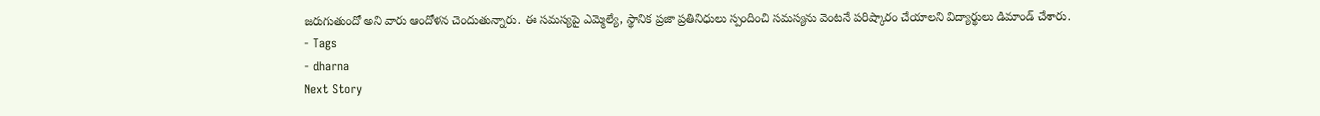జరుగుతుందో అని వారు ఆందోళన చెందుతున్నారు. ఈ సమస్యపై ఎమ్మెల్యే, స్థానిక ప్రజా ప్రతినిధులు స్పందించి సమస్యను వెంటనే పరిష్కారం చేయాలని విద్యార్థులు డిమాండ్ చేశారు.
- Tags
- dharna
Next Story